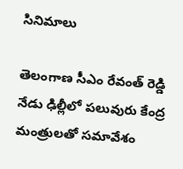సినిమాలు

తెలంగాణ సీఎం రేవంత్ రెడ్డి నేడు ఢిల్లీలో పలువురు కేంద్ర మంత్రులతో సమావేశం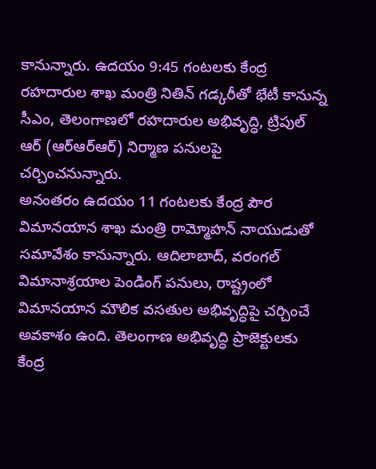కానున్నారు. ఉదయం 9:45 గంటలకు కేంద్ర రహదారుల శాఖ మంత్రి నితిన్ గడ్కరీతో భేటీ కానున్న సీఎం, తెలంగాణలో రహదారుల అభివృద్ధి, ట్రిపుల్ ఆర్ (ఆర్ఆర్ఆర్) నిర్మాణ పనులపై చర్చించనున్నారు.
అనంతరం ఉదయం 11 గంటలకు కేంద్ర పౌర విమానయాన శాఖ మంత్రి రామ్మోహన్ నాయుడుతో సమావేశం కానున్నారు. ఆదిలాబాద్, వరంగల్ విమానాశ్రయాల పెండింగ్ పనులు, రాష్ట్రంలో విమానయాన మౌలిక వసతుల అభివృద్ధిపై చర్చించే అవకాశం ఉంది. తెలంగాణ అభివృద్ధి ప్రాజెక్టులకు కేంద్ర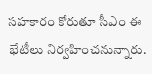సహకారం కోరుతూ సీఎం ఈ భేటీలు నిర్వహించనున్నారు.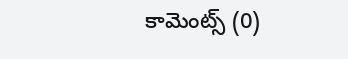కామెంట్స్ (0)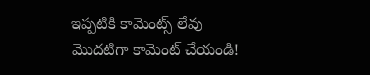ఇప్పటికి కామెంట్స్ లేవు
మొదటిగా కామెంట్ చేయండి!